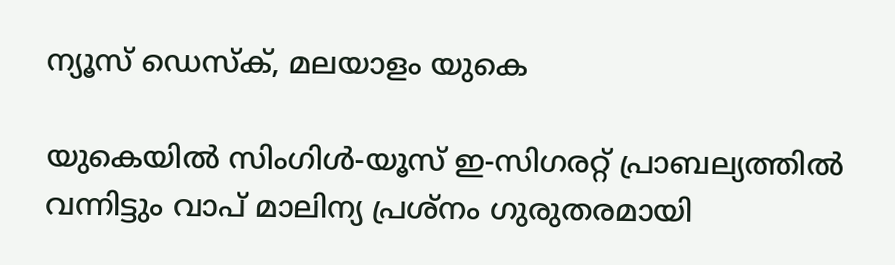ന്യൂസ് ഡെസ്ക്, മലയാളം യുകെ

യുകെയിൽ സിംഗിൾ-യൂസ് ഇ-സിഗരറ്റ് പ്രാബല്യത്തിൽ വന്നിട്ടും വാപ് മാലിന്യ പ്രശ്നം ഗുരുതരമായി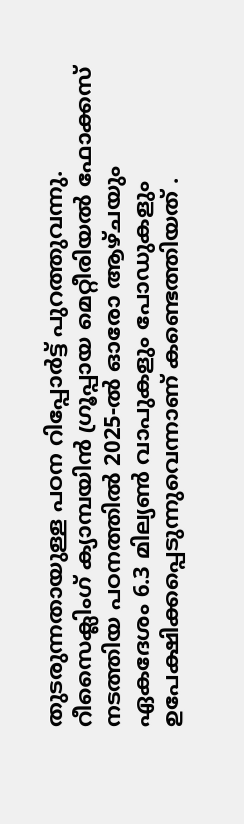തുടരുന്നതായുള്ള പഠന റിപ്പോർട്ട് പുറത്തുവന്നു. റീസൈക്ലിംഗ് ക്യാമ്പയിൻ ഗ്രൂപ്പായ മെറ്റീരിയൽ ഫോക്കസ് നടത്തിയ പഠനത്തിൽ 2025-ൽ ഓരോ ആഴ്ചയും ഏകദേശം 6.3 മില്യൺ വാപുകളും പോഡുകളും ഉപേക്ഷിക്കപ്പെടുന്നുവെന്നാണ് കണ്ടെത്തിയത് .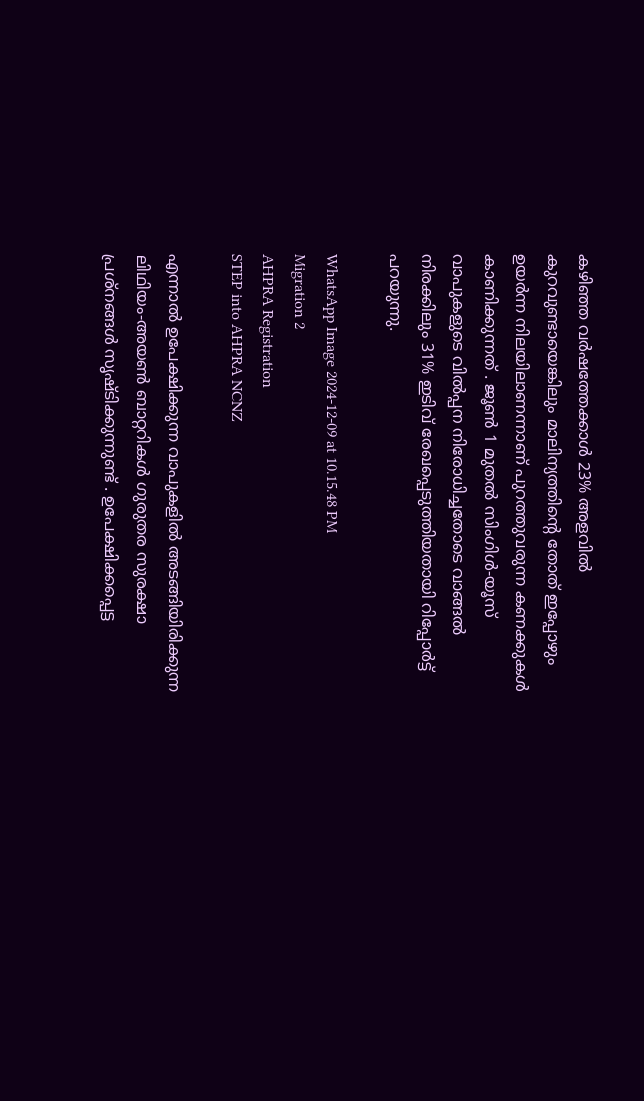കഴിഞ്ഞ വർഷത്തേക്കാൾ 23% അളവിൽ കുറവുണ്ടായെങ്കിലും മാലിന്യത്തിന്റെ തോത് ഇപ്പോഴും ഉയർന്ന നിലയിലാണന്നാണ് പുറത്തുവരുന്ന കണക്കുകൾ കാണിക്കുന്നത് . ജൂൺ 1 മുതൽ സിംഗിൾ-യൂസ് വാപുകളുടെ വിൽപ്പന നിരോധിച്ചതോടെ വാങ്ങൽ നിരക്കിലും 31% ഇടിവ് രേഖപ്പെടുത്തിയതായി റിപ്പോർട്ട് പറയുന്നു.

WhatsApp Image 2024-12-09 at 10.15.48 PM
Migration 2
AHPRA Registration
STEP into AHPRA NCNZ

എന്നാൽ ഉപേക്ഷിക്കുന്ന വാപുകളിൽ അടങ്ങിയിരിക്കുന്ന ലിഥിയം-അയൺ ബാറ്ററികൾ ഗുരുതര സുരക്ഷാ പ്രശ്നങ്ങൾ സൃഷ്ടിക്കുന്നുണ്ട് . ഉപേക്ഷിക്കപ്പെട്ട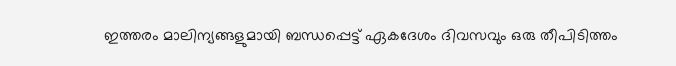ഇത്തരം മാലിന്യങ്ങളുമായി ബന്ധപ്പെട്ട് ഏകദേശം ദിവസവും ഒരു തീപിടിത്തം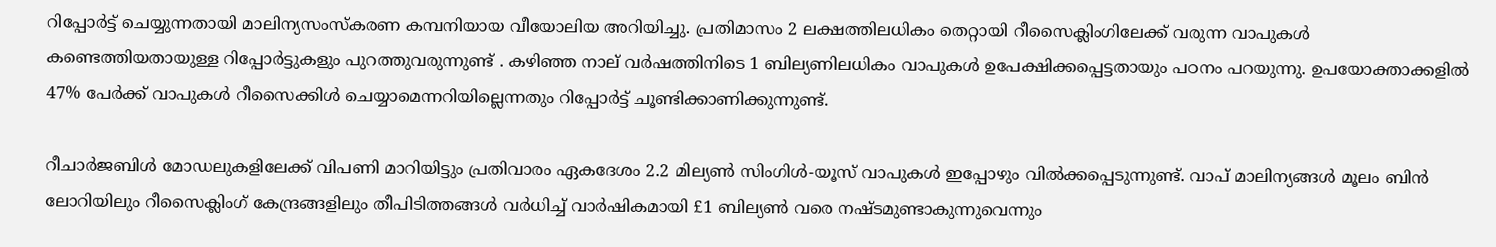റിപ്പോർട്ട് ചെയ്യുന്നതായി മാലിന്യസംസ്‌കരണ കമ്പനിയായ വീയോലിയ അറിയിച്ചു. പ്രതിമാസം 2 ലക്ഷത്തിലധികം തെറ്റായി റീസൈക്ലിംഗിലേക്ക് വരുന്ന വാപുകൾ കണ്ടെത്തിയതായുള്ള റിപ്പോർട്ടുകളും പുറത്തുവരുന്നുണ്ട് . കഴിഞ്ഞ നാല് വർഷത്തിനിടെ 1 ബില്യണിലധികം വാപുകൾ ഉപേക്ഷിക്കപ്പെട്ടതായും പഠനം പറയുന്നു. ഉപയോക്താക്കളിൽ 47% പേർക്ക് വാപുകൾ റീസൈക്കിൾ ചെയ്യാമെന്നറിയില്ലെന്നതും റിപ്പോർട്ട് ചൂണ്ടിക്കാണിക്കുന്നുണ്ട്.

റീചാർജബിൾ മോഡലുകളിലേക്ക് വിപണി മാറിയിട്ടും പ്രതിവാരം ഏകദേശം 2.2 മില്യൺ സിംഗിൾ-യൂസ് വാപുകൾ ഇപ്പോഴും വിൽക്കപ്പെടുന്നുണ്ട്. വാപ് മാലിന്യങ്ങൾ മൂലം ബിൻ ലോറിയിലും റീസൈക്ലിംഗ് കേന്ദ്രങ്ങളിലും തീപിടിത്തങ്ങൾ വർധിച്ച് വാർഷികമായി £1 ബില്യൺ വരെ നഷ്ടമുണ്ടാകുന്നുവെന്നും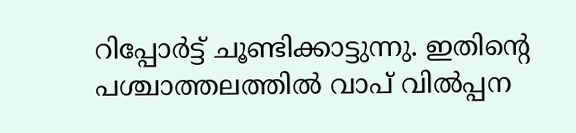റിപ്പോർട്ട് ചൂണ്ടിക്കാട്ടുന്നു. ഇതിന്റെ പശ്ചാത്തലത്തിൽ വാപ് വിൽപ്പന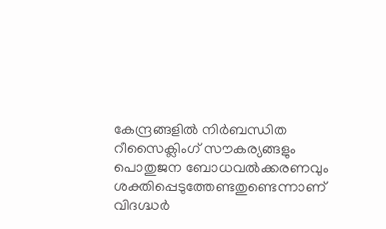കേന്ദ്രങ്ങളിൽ നിർബന്ധിത റീസൈക്ലിംഗ് സൗകര്യങ്ങളും പൊതുജന ബോധവൽക്കരണവും ശക്തിപ്പെടുത്തേണ്ടതുണ്ടെന്നാണ് വിദഗ്ദ്ധർ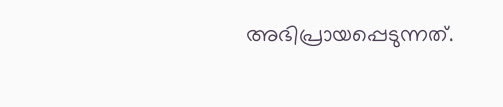അഭിപ്രായപ്പെടുന്നത്.